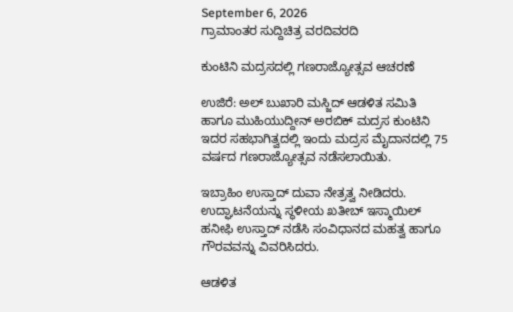September 6, 2026
ಗ್ರಾಮಾಂತರ ಸುದ್ದಿಚಿತ್ರ ವರದಿವರದಿ

ಕುಂಟಿನಿ ಮದ್ರಸದಲ್ಲಿ ಗಣರಾಜ್ಯೋತ್ಸವ ಆಚರಣೆ

ಉಜಿರೆ: ಅಲ್ ಬುಖಾರಿ ಮಸ್ಜಿದ್ ಆಡಳಿತ ಸಮಿತಿ ಹಾಗೂ ಮುಹಿಯುದ್ದೀನ್ ಅರಬಿಕ್ ಮದ್ರಸ ಕುಂಟಿನಿ ಇದರ ಸಹಭಾಗಿತ್ವದಲ್ಲಿ ಇಂದು ಮದ್ರಸ ಮೈದಾನದಲ್ಲಿ 75 ವರ್ಷದ ಗಣರಾಜ್ಯೋತ್ಸವ ನಡೆಸಲಾಯಿತು.

ಇಬ್ರಾಹಿಂ ಉಸ್ತಾದ್ ದುವಾ ನೇತ್ರತ್ವ ನೀಡಿದರು. ಉದ್ಘಾಟನೆಯನ್ನು ಸ್ಥಳೀಯ ಖತೀಬ್ ಇಸ್ಮಾಯಿಲ್ ಹನೀಫಿ ಉಸ್ತಾದ್ ನಡೆಸಿ ಸಂವಿಧಾನದ ಮಹತ್ವ ಹಾಗೂ ಗೌರವವನ್ನು ವಿವರಿಸಿದರು.

ಆಡಳಿತ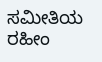ಸಮೀತಿಯ ರಹೀಂ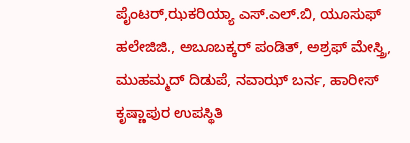ಪೈಂಟರ್,ಝಕರಿಯ್ಯಾ ಎಸ್.ಎಲ್.ಬಿ, ಯೂಸುಫ್ ಹಲೇಜಿಜಿ., ಅಬೂಬಕ್ಕರ್ ಪಂಡಿತ್, ಅಶ್ರಫ್ ಮೇಸ್ತ್ರಿ, ಮುಹಮ್ಮದ್ ದಿಡುಪೆ, ನವಾಝ್ ಬರ್ನ, ಹಾರೀಸ್ ಕೃಷ್ಣಾಪುರ ಉಪಸ್ಥಿತಿ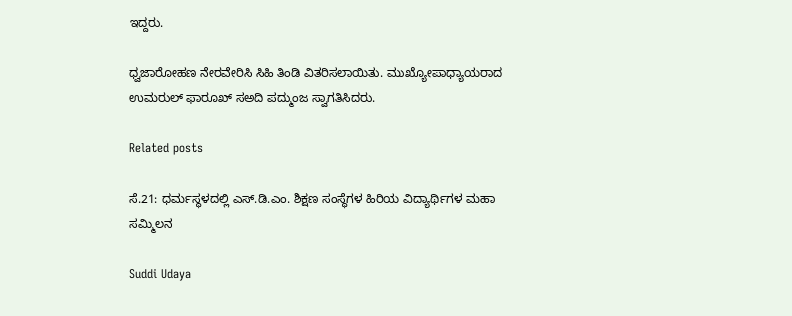ಇದ್ದರು.

ಧ್ವಜಾರೋಹಣ ನೇರವೇರಿಸಿ ಸಿಹಿ ತಿಂಡಿ ವಿತರಿಸಲಾಯಿತು. ಮುಖ್ಯೋಪಾಧ್ಯಾಯರಾದ ಉಮರುಲ್ ಫಾರೂಖ್ ಸಅದಿ ಪದ್ಮುಂಜ ಸ್ವಾಗತಿಸಿದರು.

Related posts

ಸೆ.21: ಧರ್ಮಸ್ಥಳದಲ್ಲಿ ಎಸ್.ಡಿ.ಎಂ. ಶಿಕ್ಷಣ ಸಂಸ್ಥೆಗಳ ಹಿರಿಯ ವಿದ್ಯಾರ್ಥಿಗಳ ಮಹಾ ಸಮ್ಮಿಲನ

Suddi Udaya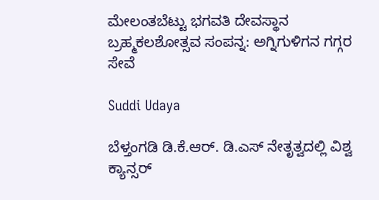ಮೇಲಂತಬೆಟ್ಟು ಭಗವತಿ ದೇವಸ್ಥಾನ ಬ್ರಹ್ಮಕಲಶೋತ್ಸವ ಸಂಪನ್ನ: ಅಗ್ನಿಗುಳಿಗನ ಗಗ್ಗರ ಸೇವೆ

Suddi Udaya

ಬೆಳ್ತಂಗಡಿ ಡಿ.ಕೆ.ಆರ್. ಡಿ.ಎಸ್ ನೇತೃತ್ವದಲ್ಲಿ ವಿಶ್ವ ಕ್ಯಾನ್ಸರ್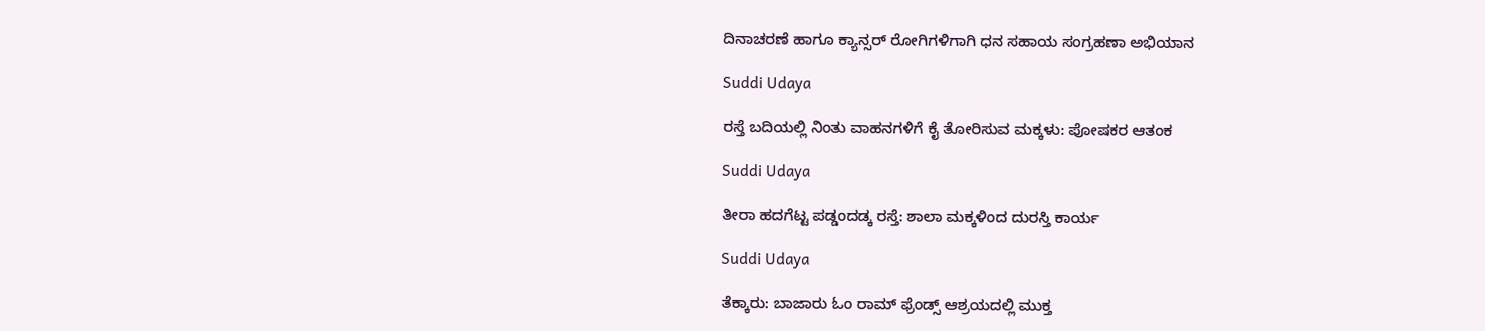ದಿನಾಚರಣೆ ಹಾಗೂ ಕ್ಯಾನ್ಸರ್ ರೋಗಿಗಳಿಗಾಗಿ ಧನ ಸಹಾಯ ಸಂಗ್ರಹಣಾ ಅಭಿಯಾನ

Suddi Udaya

ರಸ್ತೆ ಬದಿಯಲ್ಲಿ ನಿಂತು ವಾಹನಗಳಿಗೆ ಕೈ ತೋರಿಸುವ ಮಕ್ಕಳು: ಪೋಷಕರ ಆತಂಕ

Suddi Udaya

ತೀರಾ ಹದಗೆಟ್ಟ ಪಡ್ಡಂದಡ್ಕ ರಸ್ತೆ: ಶಾಲಾ ಮಕ್ಕಳಿಂದ ದುರಸ್ತಿ ಕಾರ್ಯ

Suddi Udaya

ತೆಕ್ಕಾರು: ಬಾಜಾರು ಓಂ ರಾಮ್ ಫ್ರೆಂಡ್ಸ್ ಆಶ್ರಯದಲ್ಲಿ ಮುಕ್ತ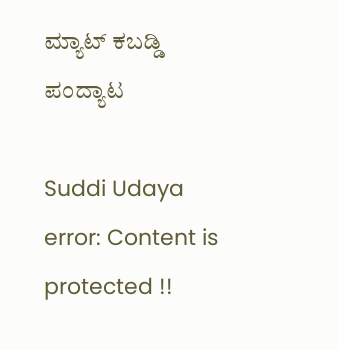ಮ್ಯಾಟ್ ಕಬಡ್ಡಿ ಪಂದ್ಯಾಟ

Suddi Udaya
error: Content is protected !!